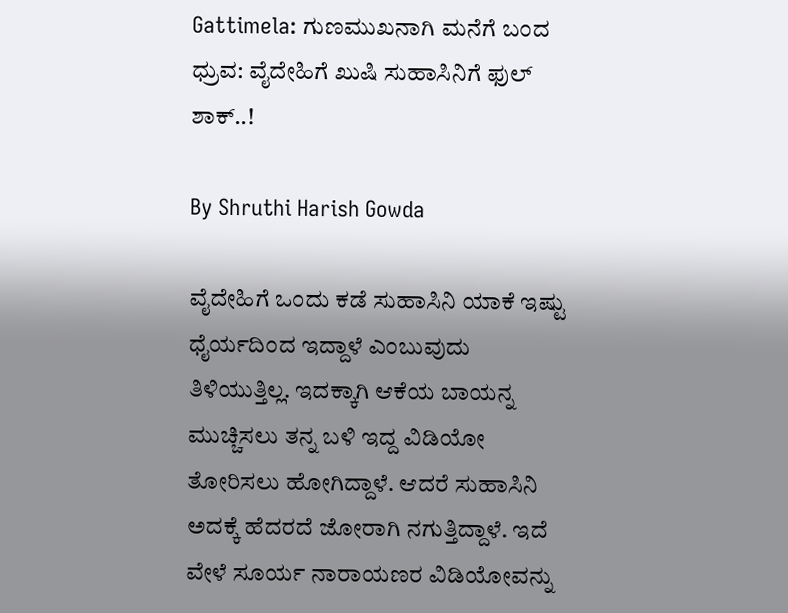Gattimela: ಗುಣಮುಖನಾಗಿ ಮನೆಗೆ ಬಂದ ಧ್ರುವ: ವೈದೇಹಿಗೆ ಖುಷಿ ಸುಹಾಸಿನಿಗೆ ಫುಲ್ ಶಾಕ್..!

By Shruthi Harish Gowda

ವೈದೇಹಿಗೆ ಒಂದು ಕಡೆ ಸುಹಾಸಿನಿ ಯಾಕೆ ಇಷ್ಟು ಧೈರ್ಯದಿಂದ ಇದ್ದಾಳೆ ಎಂಬುವುದು ತಿಳಿಯುತ್ತಿಲ್ಲ. ಇದಕ್ಕಾಗಿ ಆಕೆಯ ಬಾಯನ್ನ ಮುಚ್ಚಿಸಲು ತನ್ನ ಬಳಿ ಇದ್ದ ವಿಡಿಯೋ ತೋರಿಸಲು ಹೋಗಿದ್ದಾಳೆ. ಆದರೆ ಸುಹಾಸಿನಿ ಅದಕ್ಕೆ ಹೆದರದೆ ಜೋರಾಗಿ ನಗುತ್ತಿದ್ದಾಳೆ. ಇದೆ ವೇಳೆ ಸೂರ್ಯ ನಾರಾಯಣರ ವಿಡಿಯೋವನ್ನು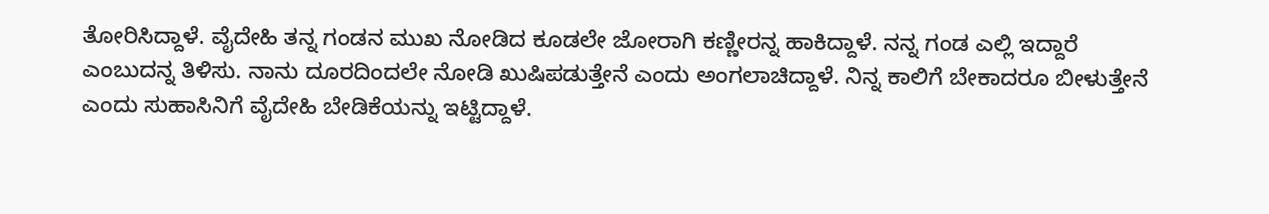ತೋರಿಸಿದ್ದಾಳೆ. ವೈದೇಹಿ ತನ್ನ ಗಂಡನ ಮುಖ ನೋಡಿದ ಕೂಡಲೇ ಜೋರಾಗಿ ಕಣ್ಣೀರನ್ನ ಹಾಕಿದ್ದಾಳೆ. ನನ್ನ ಗಂಡ ಎಲ್ಲಿ ಇದ್ದಾರೆ ಎಂಬುದನ್ನ ತಿಳಿಸು. ನಾನು ದೂರದಿಂದಲೇ ನೋಡಿ ಖುಷಿಪಡುತ್ತೇನೆ ಎಂದು ಅಂಗಲಾಚಿದ್ದಾಳೆ. ನಿನ್ನ ಕಾಲಿಗೆ ಬೇಕಾದರೂ ಬೀಳುತ್ತೇನೆ ಎಂದು ಸುಹಾಸಿನಿಗೆ ವೈದೇಹಿ ಬೇಡಿಕೆಯನ್ನು ಇಟ್ಟಿದ್ದಾಳೆ.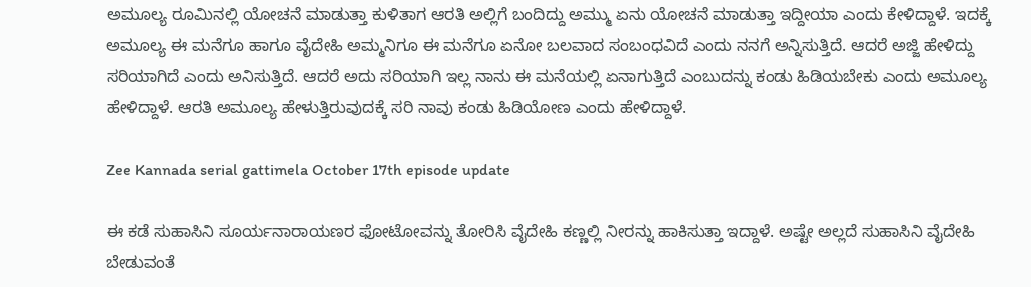ಅಮೂಲ್ಯ ರೂಮಿನಲ್ಲಿ ಯೋಚನೆ ಮಾಡುತ್ತಾ ಕುಳಿತಾಗ ಆರತಿ ಅಲ್ಲಿಗೆ ಬಂದಿದ್ದು ಅಮ್ಮು ಏನು ಯೋಚನೆ ಮಾಡುತ್ತಾ ಇದ್ದೀಯಾ ಎಂದು ಕೇಳಿದ್ದಾಳೆ. ಇದಕ್ಕೆ ಅಮೂಲ್ಯ ಈ ಮನೆಗೂ ಹಾಗೂ ವೈದೇಹಿ ಅಮ್ಮನಿಗೂ ಈ ಮನೆಗೂ ಏನೋ ಬಲವಾದ ಸಂಬಂಧವಿದೆ ಎಂದು ನನಗೆ ಅನ್ನಿಸುತ್ತಿದೆ. ಆದರೆ ಅಜ್ಜಿ ಹೇಳಿದ್ದು ಸರಿಯಾಗಿದೆ ಎಂದು ಅನಿಸುತ್ತಿದೆ. ಆದರೆ ಅದು ಸರಿಯಾಗಿ ಇಲ್ಲ ನಾನು ಈ ಮನೆಯಲ್ಲಿ ಏನಾಗುತ್ತಿದೆ ಎಂಬುದನ್ನು ಕಂಡು ಹಿಡಿಯಬೇಕು ಎಂದು ಅಮೂಲ್ಯ ಹೇಳಿದ್ದಾಳೆ. ಆರತಿ ಅಮೂಲ್ಯ ಹೇಳುತ್ತಿರುವುದಕ್ಕೆ ಸರಿ ನಾವು ಕಂಡು ಹಿಡಿಯೋಣ ಎಂದು ಹೇಳಿದ್ದಾಳೆ.

Zee Kannada serial gattimela October 17th episode update

ಈ ಕಡೆ ಸುಹಾಸಿನಿ ಸೂರ್ಯನಾರಾಯಣರ ಫೋಟೋವನ್ನು ತೋರಿಸಿ ವೈದೇಹಿ ಕಣ್ಣಲ್ಲಿ ನೀರನ್ನು ಹಾಕಿಸುತ್ತಾ ಇದ್ದಾಳೆ. ಅಷ್ಟೇ ಅಲ್ಲದೆ ಸುಹಾಸಿನಿ ವೈದೇಹಿ ಬೇಡುವಂತೆ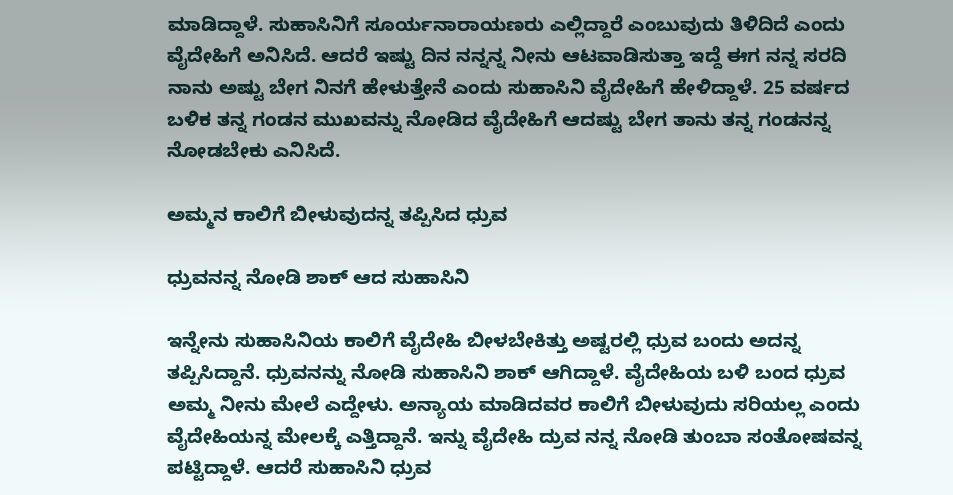ಮಾಡಿದ್ದಾಳೆ. ಸುಹಾಸಿನಿಗೆ ಸೂರ್ಯನಾರಾಯಣರು ಎಲ್ಲಿದ್ದಾರೆ ಎಂಬುವುದು ತಿಳಿದಿದೆ ಎಂದು ವೈದೇಹಿಗೆ ಅನಿಸಿದೆ. ಆದರೆ ಇಷ್ಟು ದಿನ ನನ್ನನ್ನ ನೀನು ಆಟವಾಡಿಸುತ್ತಾ ಇದ್ದೆ ಈಗ ನನ್ನ ಸರದಿ ನಾನು ಅಷ್ಟು ಬೇಗ ನಿನಗೆ ಹೇಳುತ್ತೇನೆ ಎಂದು ಸುಹಾಸಿನಿ ವೈದೇಹಿಗೆ ಹೇಳಿದ್ದಾಳೆ. 25 ವರ್ಷದ ಬಳಿಕ ತನ್ನ ಗಂಡನ ಮುಖವನ್ನು ನೋಡಿದ ವೈದೇಹಿಗೆ ಆದಷ್ಟು ಬೇಗ ತಾನು ತನ್ನ ಗಂಡನನ್ನ ನೋಡಬೇಕು ಎನಿಸಿದೆ.

ಅಮ್ಮನ ಕಾಲಿಗೆ ಬೀಳುವುದನ್ನ ತಪ್ಪಿಸಿದ ಧ್ರುವ

ಧ್ರುವನನ್ನ ನೋಡಿ ಶಾಕ್ ಆದ ಸುಹಾಸಿನಿ

ಇನ್ನೇನು ಸುಹಾಸಿನಿಯ ಕಾಲಿಗೆ ವೈದೇಹಿ ಬೀಳಬೇಕಿತ್ತು ಅಷ್ಟರಲ್ಲಿ ಧ್ರುವ ಬಂದು ಅದನ್ನ ತಪ್ಪಿಸಿದ್ದಾನೆ. ಧ್ರುವನನ್ನು ನೋಡಿ ಸುಹಾಸಿನಿ ಶಾಕ್ ಆಗಿದ್ದಾಳೆ. ವೈದೇಹಿಯ ಬಳಿ ಬಂದ ಧ್ರುವ ಅಮ್ಮ ನೀನು ಮೇಲೆ ಎದ್ದೇಳು. ಅನ್ಯಾಯ ಮಾಡಿದವರ ಕಾಲಿಗೆ ಬೀಳುವುದು ಸರಿಯಲ್ಲ ಎಂದು ವೈದೇಹಿಯನ್ನ ಮೇಲಕ್ಕೆ ಎತ್ತಿದ್ದಾನೆ. ಇನ್ನು ವೈದೇಹಿ ದ್ರುವ ನನ್ನ ನೋಡಿ ತುಂಬಾ ಸಂತೋಷವನ್ನ ಪಟ್ಟಿದ್ದಾಳೆ. ಆದರೆ ಸುಹಾಸಿನಿ ಧ್ರುವ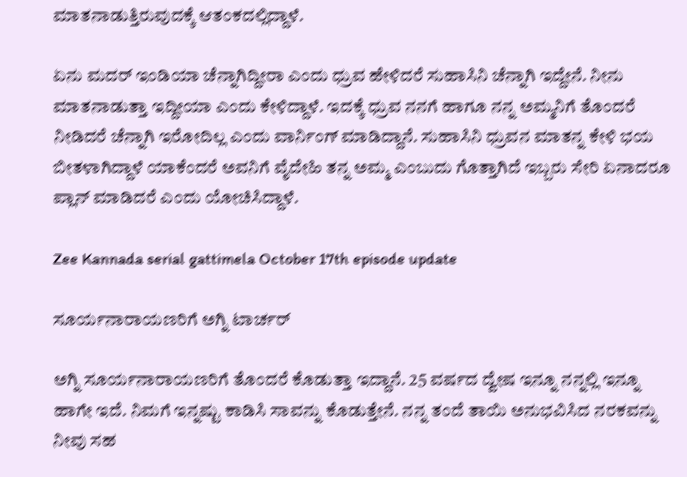ಮಾತನಾಡುತ್ತಿರುವುದಕ್ಕೆ ಆತಂಕದಲ್ಲಿದ್ದಾಳೆ.

ಏನು ಮದರ್ ಇಂಡಿಯಾ ಚೆನ್ನಾಗಿದ್ದೀರಾ ಎಂದು ಧ್ರುವ ಹೇಳಿದರೆ ಸುಹಾಸಿನಿ ಚೆನ್ನಾಗಿ ಇದ್ದೇನೆ. ನೀನು ಮಾತನಾಡುತ್ತಾ ಇದ್ದೀಯಾ ಎಂದು ಕೇಳಿದ್ದಾಳೆ. ಇದಕ್ಕೆ ಧ್ರುವ ನನಗೆ ಹಾಗೂ ನನ್ನ ಅಮ್ಮನಿಗೆ ತೊಂದರೆ ನೀಡಿದರೆ ಚೆನ್ನಾಗಿ ಇರೋದಿಲ್ಲ ಎಂದು ವಾರ್ನಿಂಗ್ ಮಾಡಿದ್ದಾನೆ. ಸುಹಾಸಿನಿ ಧ್ರುವನ ಮಾತನ್ನ ಕೇಳಿ ಭಯ ಬೀತಳಾಗಿದ್ದಾಳೆ ಯಾಕೆಂದರೆ ಅವನಿಗೆ ವೈದೇಹಿ ತನ್ನ ಅಮ್ಮ ಎಂಬುದು ಗೊತ್ತಾಗಿದೆ ಇಬ್ಬರು ಸೇರಿ ಏನಾದರೂ ಪ್ಲಾನ್ ಮಾಡಿದರೆ ಎಂದು ಯೋಚಿಸಿದ್ದಾಳೆ.

Zee Kannada serial gattimela October 17th episode update

ಸೂರ್ಯನಾರಾಯಣರಿಗೆ ಅಗ್ನಿ ಟಾರ್ಚರ್

ಅಗ್ನಿ ಸೂರ್ಯನಾರಾಯಣರಿಗೆ ತೊಂದರೆ ಕೊಡುತ್ತಾ ಇದ್ದಾನೆ. 25 ವರ್ಷದ ದ್ವೇಷ ಇನ್ನೂ ನನ್ನಲ್ಲಿ ಇನ್ನೂ ಹಾಗೇ ಇದೆ. ನಿಮಗೆ ಇನ್ನಷ್ಟು ಕಾಡಿಸಿ ಸಾವನ್ನು ಕೊಡುತ್ತೇನೆ. ನನ್ನ ತಂದೆ ತಾಯಿ ಅನುಭವಿಸಿದ ನರಕವನ್ನು ನೀವು ಸಹ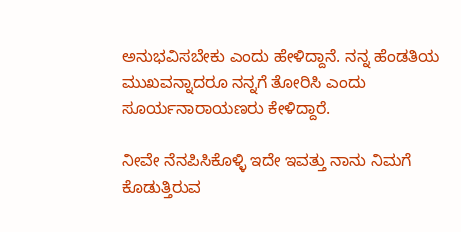ಅನುಭವಿಸಬೇಕು ಎಂದು ಹೇಳಿದ್ದಾನೆ. ನನ್ನ ಹೆಂಡತಿಯ ಮುಖವನ್ನಾದರೂ ನನ್ನಗೆ ತೋರಿಸಿ ಎಂದು ಸೂರ್ಯನಾರಾಯಣರು ಕೇಳಿದ್ದಾರೆ.

ನೀವೇ ನೆನಪಿಸಿಕೊಳ್ಳಿ ಇದೇ ಇವತ್ತು ನಾನು ನಿಮಗೆ ಕೊಡುತ್ತಿರುವ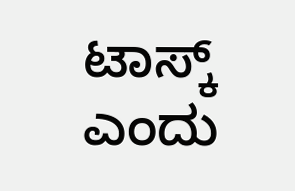ಟಾಸ್ಕ್ ಎಂದು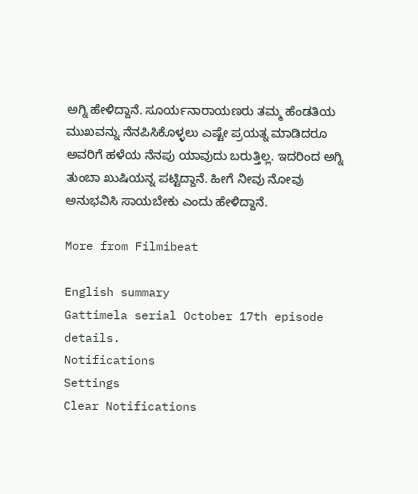ಅಗ್ನಿ ಹೇಳಿದ್ದಾನೆ. ಸೂರ್ಯನಾರಾಯಣರು ತಮ್ಮ ಹೆಂಡತಿಯ ಮುಖವನ್ನು ನೆನಪಿಸಿಕೊಳ್ಳಲು ಎಷ್ಟೇ ಪ್ರಯತ್ನ ಮಾಡಿದರೂ ಅವರಿಗೆ ಹಳೆಯ ನೆನಪು ಯಾವುದು ಬರುತ್ತಿಲ್ಲ. ಇದರಿಂದ ಅಗ್ನಿ ತುಂಬಾ ಖುಷಿಯನ್ನ ಪಟ್ಟಿದ್ದಾನೆ. ಹೀಗೆ ನೀವು ನೋವು ಅನುಭವಿಸಿ ಸಾಯಬೇಕು ಎಂದು ಹೇಳಿದ್ದಾನೆ.

More from Filmibeat

English summary
Gattimela serial October 17th episode details.
Notifications
Settings
Clear Notifications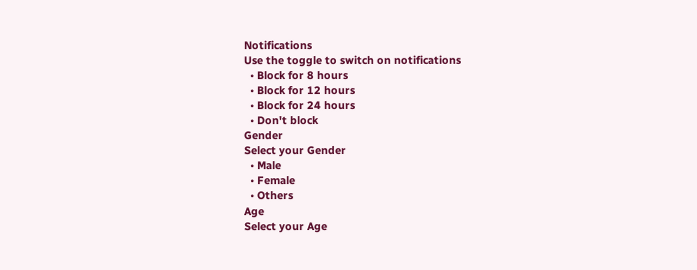Notifications
Use the toggle to switch on notifications
  • Block for 8 hours
  • Block for 12 hours
  • Block for 24 hours
  • Don't block
Gender
Select your Gender
  • Male
  • Female
  • Others
Age
Select your Age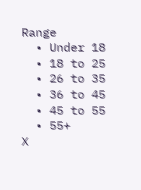Range
  • Under 18
  • 18 to 25
  • 26 to 35
  • 36 to 45
  • 45 to 55
  • 55+
X